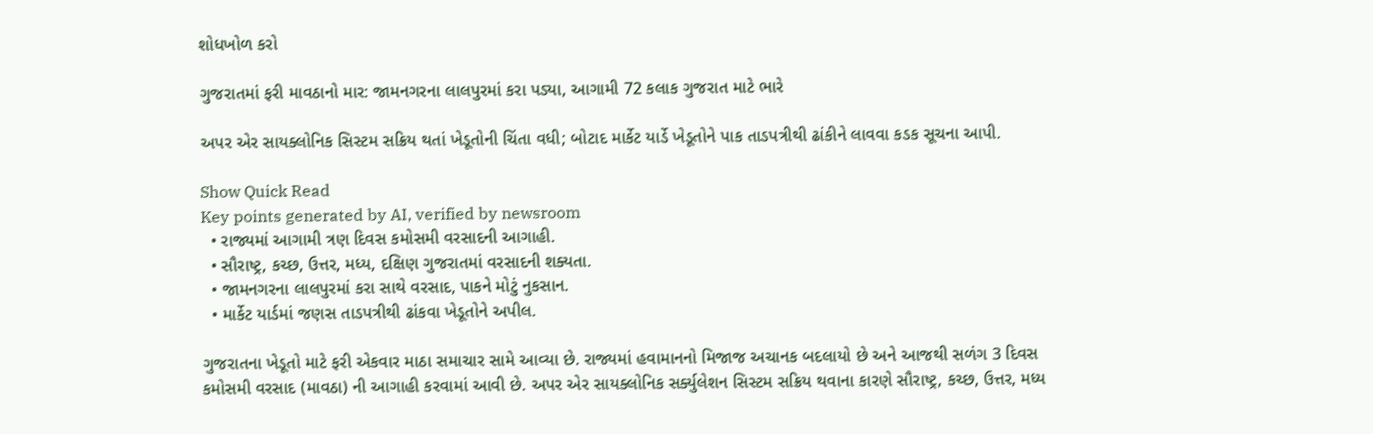શોધખોળ કરો

ગુજરાતમાં ફરી માવઠાનો માર: જામનગરના લાલપુરમાં કરા પડ્યા, આગામી 72 કલાક ગુજરાત માટે ભારે

અપર એર સાયક્લોનિક સિસ્ટમ સક્રિય થતાં ખેડૂતોની ચિંતા વધી; બોટાદ માર્કેટ યાર્ડે ખેડૂતોને પાક તાડપત્રીથી ઢાંકીને લાવવા કડક સૂચના આપી.

Show Quick Read
Key points generated by AI, verified by newsroom
  • રાજ્યમાં આગામી ત્રણ દિવસ કમોસમી વરસાદની આગાહી.
  • સૌરાષ્ટ્ર, કચ્છ, ઉત્તર, મધ્ય, દક્ષિણ ગુજરાતમાં વરસાદની શક્યતા.
  • જામનગરના લાલપુરમાં કરા સાથે વરસાદ, પાકને મોટું નુકસાન.
  • માર્કેટ યાર્ડમાં જણસ તાડપત્રીથી ઢાંકવા ખેડૂતોને અપીલ.

ગુજરાતના ખેડૂતો માટે ફરી એકવાર માઠા સમાચાર સામે આવ્યા છે. રાજ્યમાં હવામાનનો મિજાજ અચાનક બદલાયો છે અને આજથી સળંગ 3 દિવસ કમોસમી વરસાદ (માવઠા) ની આગાહી કરવામાં આવી છે. અપર એર સાયક્લોનિક સર્ક્યુલેશન સિસ્ટમ સક્રિય થવાના કારણે સૌરાષ્ટ્ર, કચ્છ, ઉત્તર, મધ્ય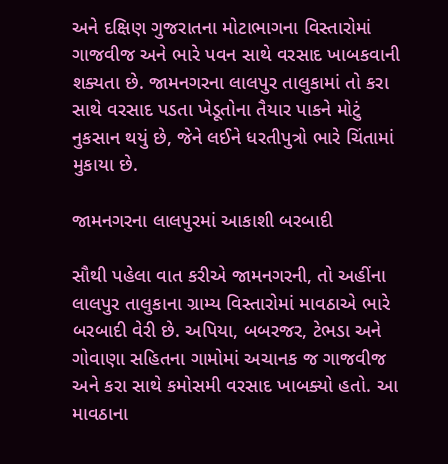અને દક્ષિણ ગુજરાતના મોટાભાગના વિસ્તારોમાં ગાજવીજ અને ભારે પવન સાથે વરસાદ ખાબકવાની શક્યતા છે. જામનગરના લાલપુર તાલુકામાં તો કરા સાથે વરસાદ પડતા ખેડૂતોના તૈયાર પાકને મોટું નુકસાન થયું છે, જેને લઈને ધરતીપુત્રો ભારે ચિંતામાં મુકાયા છે.

જામનગરના લાલપુરમાં આકાશી બરબાદી

સૌથી પહેલા વાત કરીએ જામનગરની, તો અહીંના લાલપુર તાલુકાના ગ્રામ્ય વિસ્તારોમાં માવઠાએ ભારે બરબાદી વેરી છે. અપિયા, બબરજર, ટેભડા અને ગોવાણા સહિતના ગામોમાં અચાનક જ ગાજવીજ અને કરા સાથે કમોસમી વરસાદ ખાબક્યો હતો. આ માવઠાના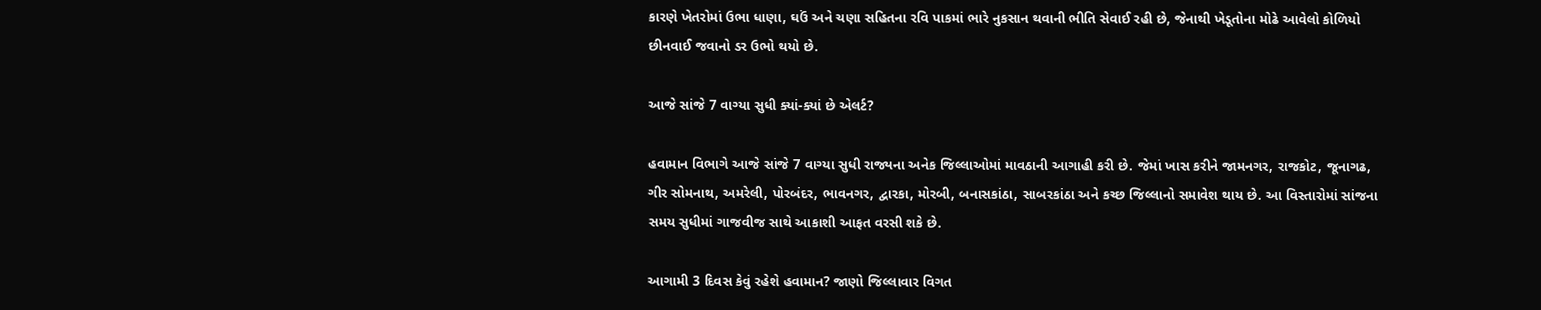કારણે ખેતરોમાં ઉભા ધાણા, ઘઉં અને ચણા સહિતના રવિ પાકમાં ભારે નુકસાન થવાની ભીતિ સેવાઈ રહી છે, જેનાથી ખેડૂતોના મોઢે આવેલો કોળિયો છીનવાઈ જવાનો ડર ઉભો થયો છે.

આજે સાંજે 7 વાગ્યા સુધી ક્યાં-ક્યાં છે એલર્ટ?

હવામાન વિભાગે આજે સાંજે 7 વાગ્યા સુધી રાજ્યના અનેક જિલ્લાઓમાં માવઠાની આગાહી કરી છે. જેમાં ખાસ કરીને જામનગર, રાજકોટ, જૂનાગઢ, ગીર સોમનાથ, અમરેલી, પોરબંદર, ભાવનગર, દ્વારકા, મોરબી, બનાસકાંઠા, સાબરકાંઠા અને કચ્છ જિલ્લાનો સમાવેશ થાય છે. આ વિસ્તારોમાં સાંજના સમય સુધીમાં ગાજવીજ સાથે આકાશી આફત વરસી શકે છે.

આગામી 3 દિવસ કેવું રહેશે હવામાન? જાણો જિલ્લાવાર વિગત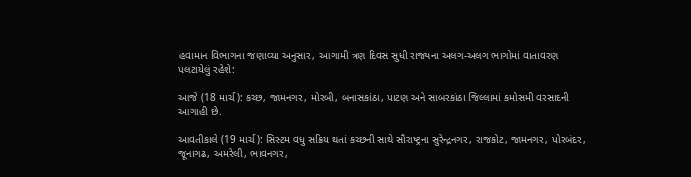હવામાન વિભાગના જણાવ્યા અનુસાર, આગામી ત્રણ દિવસ સુધી રાજ્યના અલગ-અલગ ભાગોમાં વાતાવરણ પલટાયેલું રહેશે:

આજે (18 માર્ચ): કચ્છ, જામનગર, મોરબી, બનાસકાંઠા, પાટણ અને સાબરકાંઠા જિલ્લામાં કમોસમી વરસાદની આગાહી છે.

આવતીકાલે (19 માર્ચ): સિસ્ટમ વધુ સક્રિય થતાં કચ્છની સાથે સૌરાષ્ટ્રના સુરેન્દ્રનગર, રાજકોટ, જામનગર, પોરબંદર, જૂનાગઢ, અમરેલી, ભાવનગર,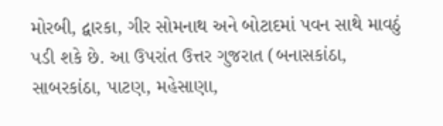મોરબી, દ્વારકા, ગીર સોમનાથ અને બોટાદમાં પવન સાથે માવઠું પડી શકે છે. આ ઉપરાંત ઉત્તર ગુજરાત (બનાસકાંઠા, સાબરકાંઠા, પાટણ, મહેસાણા,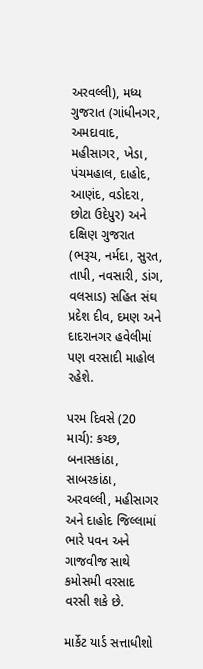અરવલ્લી), મધ્ય ગુજરાત (ગાંધીનગર, અમદાવાદ, મહીસાગર, ખેડા, પંચમહાલ, દાહોદ, આણંદ, વડોદરા, છોટા ઉદેપુર) અને દક્ષિણ ગુજરાત (ભરૂચ, નર્મદા, સુરત, તાપી, નવસારી, ડાંગ, વલસાડ) સહિત સંઘ પ્રદેશ દીવ, દમણ અને દાદરાનગર હવેલીમાં પણ વરસાદી માહોલ રહેશે.

પરમ દિવસે (20 માર્ચ): કચ્છ, બનાસકાંઠા, સાબરકાંઠા, અરવલ્લી, મહીસાગર અને દાહોદ જિલ્લામાં ભારે પવન અને ગાજવીજ સાથે કમોસમી વરસાદ વરસી શકે છે.

માર્કેટ યાર્ડ સત્તાધીશો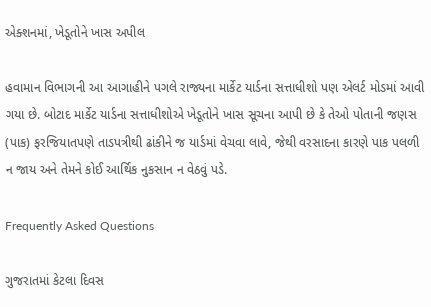એક્શનમાં, ખેડૂતોને ખાસ અપીલ

હવામાન વિભાગની આ આગાહીને પગલે રાજ્યના માર્કેટ યાર્ડના સત્તાધીશો પણ એલર્ટ મોડમાં આવી ગયા છે. બોટાદ માર્કેટ યાર્ડના સત્તાધીશોએ ખેડૂતોને ખાસ સૂચના આપી છે કે તેઓ પોતાની જણસ (પાક) ફરજિયાતપણે તાડપત્રીથી ઢાંકીને જ યાર્ડમાં વેચવા લાવે, જેથી વરસાદના કારણે પાક પલળી ન જાય અને તેમને કોઈ આર્થિક નુકસાન ન વેઠવું પડે.

Frequently Asked Questions

ગુજરાતમાં કેટલા દિવસ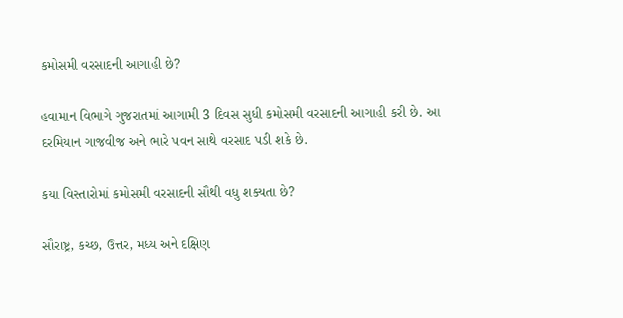કમોસમી વરસાદની આગાહી છે?

હવામાન વિભાગે ગુજરાતમાં આગામી 3 દિવસ સુધી કમોસમી વરસાદની આગાહી કરી છે. આ દરમિયાન ગાજવીજ અને ભારે પવન સાથે વરસાદ પડી શકે છે.

કયા વિસ્તારોમાં કમોસમી વરસાદની સૌથી વધુ શક્યતા છે?

સૌરાષ્ટ્ર, કચ્છ, ઉત્તર, મધ્ય અને દક્ષિણ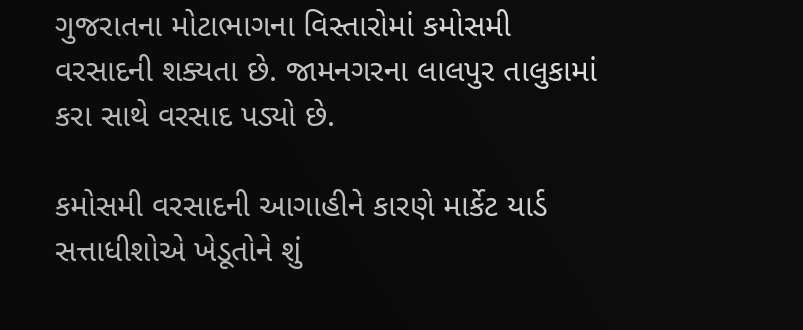ગુજરાતના મોટાભાગના વિસ્તારોમાં કમોસમી વરસાદની શક્યતા છે. જામનગરના લાલપુર તાલુકામાં કરા સાથે વરસાદ પડ્યો છે.

કમોસમી વરસાદની આગાહીને કારણે માર્કેટ યાર્ડ સત્તાધીશોએ ખેડૂતોને શું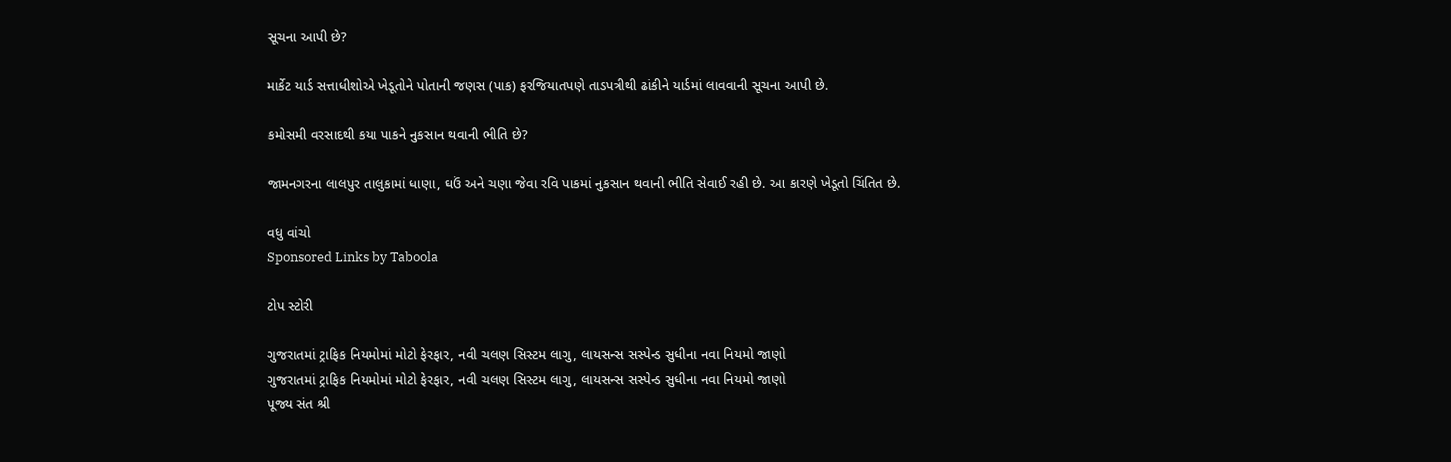સૂચના આપી છે?

માર્કેટ યાર્ડ સત્તાધીશોએ ખેડૂતોને પોતાની જણસ (પાક) ફરજિયાતપણે તાડપત્રીથી ઢાંકીને યાર્ડમાં લાવવાની સૂચના આપી છે.

કમોસમી વરસાદથી કયા પાકને નુકસાન થવાની ભીતિ છે?

જામનગરના લાલપુર તાલુકામાં ધાણા, ઘઉં અને ચણા જેવા રવિ પાકમાં નુકસાન થવાની ભીતિ સેવાઈ રહી છે. આ કારણે ખેડૂતો ચિંતિત છે.

વધુ વાંચો
Sponsored Links by Taboola

ટોપ સ્ટોરી

ગુજરાતમાં ટ્રાફિક નિયમોમાં મોટો ફેરફાર, નવી ચલણ સિસ્ટમ લાગુ, લાયસન્સ સસ્પેન્ડ સુધીના નવા નિયમો જાણો
ગુજરાતમાં ટ્રાફિક નિયમોમાં મોટો ફેરફાર, નવી ચલણ સિસ્ટમ લાગુ, લાયસન્સ સસ્પેન્ડ સુધીના નવા નિયમો જાણો
પૂજ્ય સંત શ્રી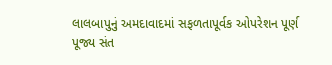લાલબાપુનું અમદાવાદમાં સફળતાપૂર્વક ઓપરેશન પૂર્ણ
પૂજ્ય સંત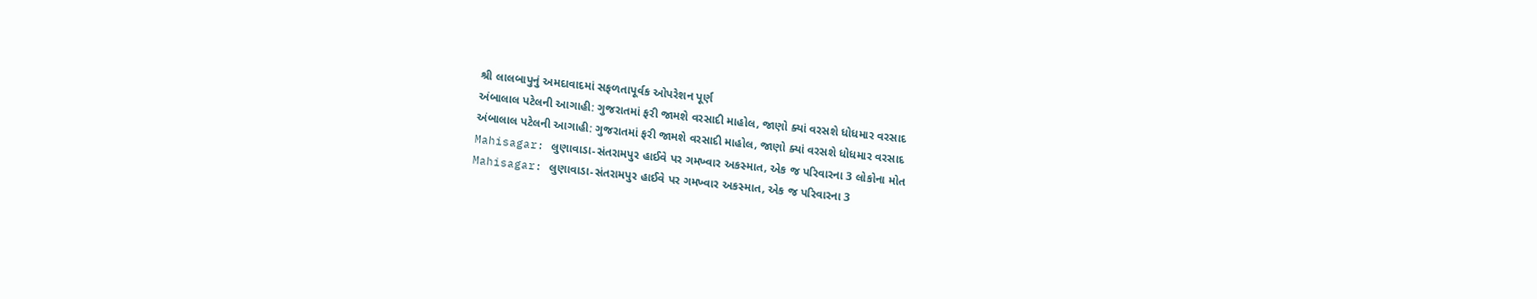શ્રી લાલબાપુનું અમદાવાદમાં સફળતાપૂર્વક ઓપરેશન પૂર્ણ
અંબાલાલ પટેલની આગાહી: ગુજરાતમાં ફરી જામશે વરસાદી માહોલ, જાણો ક્યાં વરસશે ધોધમાર વરસાદ
અંબાલાલ પટેલની આગાહી: ગુજરાતમાં ફરી જામશે વરસાદી માહોલ, જાણો ક્યાં વરસશે ધોધમાર વરસાદ
Mahisagar: લુણાવાડા-સંતરામપુર હાઈવે પર ગમખ્વાર અકસ્માત, એક જ પરિવારના 3 લોકોના મોત
Mahisagar: લુણાવાડા-સંતરામપુર હાઈવે પર ગમખ્વાર અકસ્માત, એક જ પરિવારના 3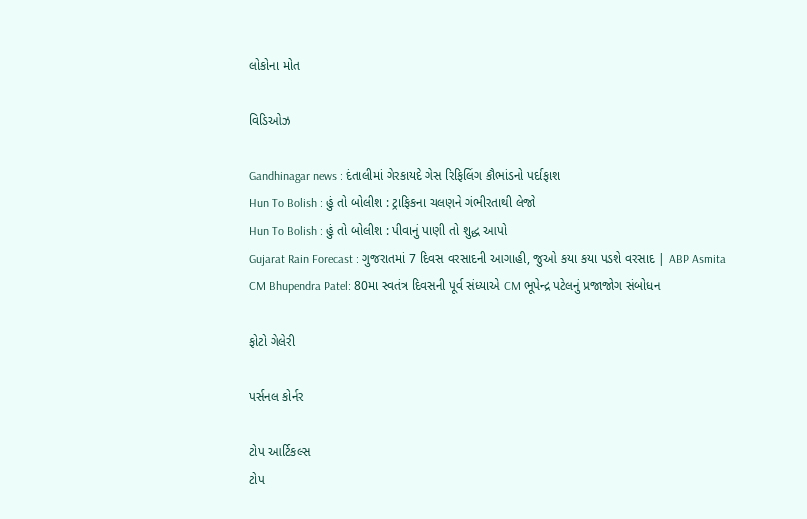લોકોના મોત

વિડિઓઝ

Gandhinagar news : દંતાલીમાં ગેરકાયદે ગેસ રિફિલિંગ કૌભાંડનો પર્દાફાશ
Hun To Bolish : હું તો બોલીશ : ટ્રાફિકના ચલણને ગંભીરતાથી લેજો
Hun To Bolish : હું તો બોલીશ : પીવાનું પાણી તો શુદ્ધ આપો
Gujarat Rain Forecast : ગુજરાતમાં 7 દિવસ વરસાદની આગાહી, જુઓ કયા કયા પડશે વરસાદ | ABP Asmita
CM Bhupendra Patel: 80મા સ્વતંત્ર દિવસની પૂર્વ સંધ્યાએ CM ભૂપેન્દ્ર પટેલનું પ્રજાજોગ સંબોધન

ફોટો ગેલેરી

પર્સનલ કોર્નર

ટોપ આર્ટિકલ્સ
ટોપ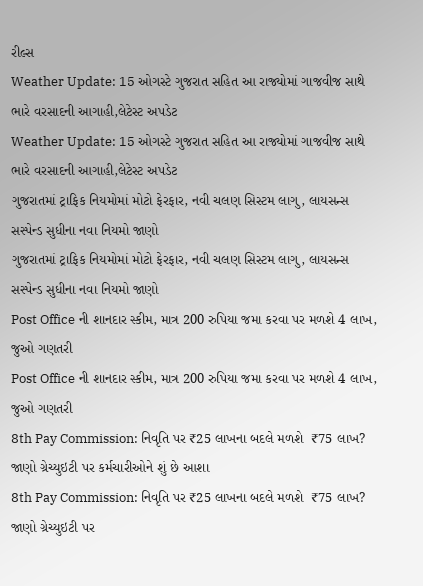રીલ્સ
Weather Update: 15 ઓગસ્ટે ગુજરાત સહિત આ રાજ્યોમાં ગાજવીજ સાથે ભારે વરસાદની આગાહી,લેટેસ્ટ અપડેટ
Weather Update: 15 ઓગસ્ટે ગુજરાત સહિત આ રાજ્યોમાં ગાજવીજ સાથે ભારે વરસાદની આગાહી,લેટેસ્ટ અપડેટ
ગુજરાતમાં ટ્રાફિક નિયમોમાં મોટો ફેરફાર, નવી ચલણ સિસ્ટમ લાગુ, લાયસન્સ સસ્પેન્ડ સુધીના નવા નિયમો જાણો
ગુજરાતમાં ટ્રાફિક નિયમોમાં મોટો ફેરફાર, નવી ચલણ સિસ્ટમ લાગુ, લાયસન્સ સસ્પેન્ડ સુધીના નવા નિયમો જાણો
Post Office ની શાનદાર સ્કીમ, માત્ર 200 રુપિયા જમા કરવા પર મળશે 4 લાખ, જુઓ ગણતરી
Post Office ની શાનદાર સ્કીમ, માત્ર 200 રુપિયા જમા કરવા પર મળશે 4 લાખ, જુઓ ગણતરી
8th Pay Commission: નિવૃતિ પર ₹25 લાખના બદલે મળશે  ₹75 લાખ? જાણો ગ્રેચ્યુઇટી પર કર્મચારીઓને શું છે આશા
8th Pay Commission: નિવૃતિ પર ₹25 લાખના બદલે મળશે  ₹75 લાખ? જાણો ગ્રેચ્યુઇટી પર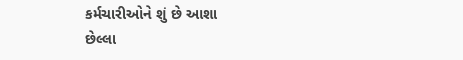કર્મચારીઓને શું છે આશા
છેલ્લા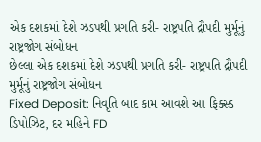એક દશકમાં દેશે ઝડપથી પ્રગતિ કરી- રાષ્ટ્રપતિ દ્રૌપદી મુર્મૂનું રાષ્ટ્રજોગ સંબોધન
છેલ્લા એક દશકમાં દેશે ઝડપથી પ્રગતિ કરી- રાષ્ટ્રપતિ દ્રૌપદી મુર્મૂનું રાષ્ટ્રજોગ સંબોધન
Fixed Deposit: નિવૃતિ બાદ કામ આવશે આ ફિક્સ્ડ ડિપોઝિટ, દર મહિને FD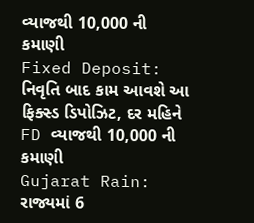વ્યાજથી 10,000 ની કમાણી
Fixed Deposit: નિવૃતિ બાદ કામ આવશે આ ફિક્સ્ડ ડિપોઝિટ, દર મહિને FD વ્યાજથી 10,000 ની કમાણી
Gujarat Rain: રાજ્યમાં 6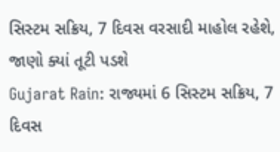સિસ્ટમ સક્રિય, 7 દિવસ વરસાદી માહોલ રહેશે, જાણો ક્યાં તૂટી પડશે
Gujarat Rain: રાજ્યમાં 6 સિસ્ટમ સક્રિય, 7 દિવસ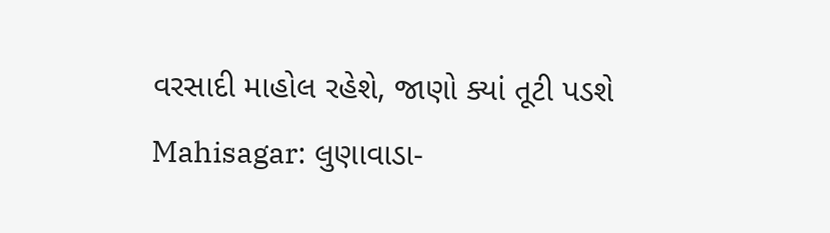વરસાદી માહોલ રહેશે, જાણો ક્યાં તૂટી પડશે
Mahisagar: લુણાવાડા-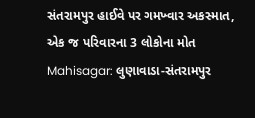સંતરામપુર હાઈવે પર ગમખ્વાર અકસ્માત, એક જ પરિવારના 3 લોકોના મોત
Mahisagar: લુણાવાડા-સંતરામપુર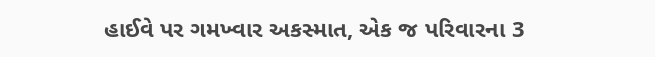હાઈવે પર ગમખ્વાર અકસ્માત, એક જ પરિવારના 3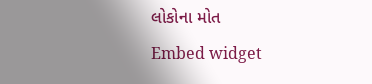લોકોના મોત
Embed widget